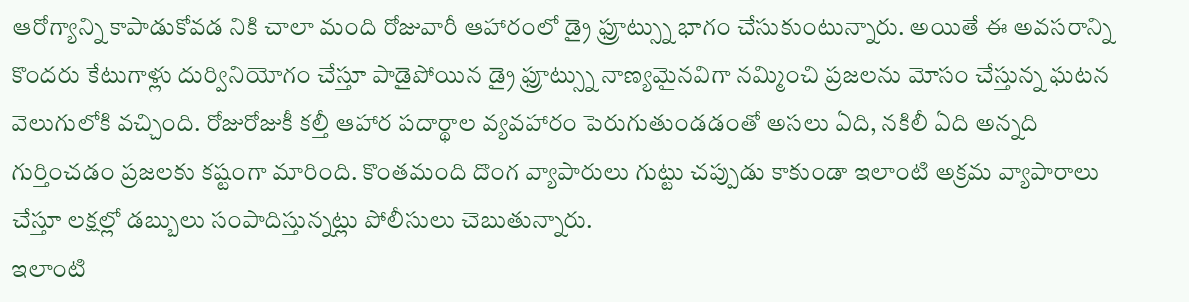ఆరోగ్యాన్ని కాపాడుకోవడ నికి చాలా మంది రోజువారీ ఆహారంలో డ్రై ఫ్రూట్స్ను భాగం చేసుకుంటున్నారు. అయితే ఈ అవసరాన్ని కొందరు కేటుగాళ్లు దుర్వినియోగం చేస్తూ పాడైపోయిన డ్రై ఫ్రూట్స్ను నాణ్యమైనవిగా నమ్మించి ప్రజలను మోసం చేస్తున్న ఘటన వెలుగులోకి వచ్చింది. రోజురోజుకీ కల్తీ ఆహార పదార్థాల వ్యవహారం పెరుగుతుండడంతో అసలు ఏది, నకిలీ ఏది అన్నది గుర్తించడం ప్రజలకు కష్టంగా మారింది. కొంతమంది దొంగ వ్యాపారులు గుట్టు చప్పుడు కాకుండా ఇలాంటి అక్రమ వ్యాపారాలు చేస్తూ లక్షల్లో డబ్బులు సంపాదిస్తున్నట్లు పోలీసులు చెబుతున్నారు.
ఇలాంటి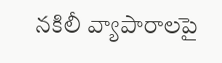నకిలీ వ్యాపారాలపై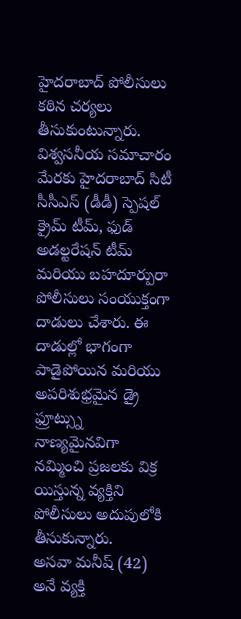హైదరాబాద్ పోలీసులు కఠిన చర్యలు తీసుకుంటున్నారు. విశ్వసనీయ సమాచారం మేరకు హైదరాబాద్ సిటీ సీసీఎస్ (డీడీ) స్పెషల్ క్రైమ్ టీమ్, ఫుడ్ అడల్టరేషన్ టీమ్ మరియు బహదూర్పురా పోలీసులు సంయుక్తంగా దాడులు చేశారు. ఈ దాడుల్లో భాగంగా పాడైపోయిన మరియు అపరిశుభ్రమైన డ్రై ఫ్రూట్స్ను నాణ్యమైనవిగా నమ్మించి ప్రజలకు విక్ర యిస్తున్న వ్యక్తిని పోలీసులు అదుపులోకి తీసుకున్నారు.
అసవా మనీష్ (42) అనే వ్యక్తి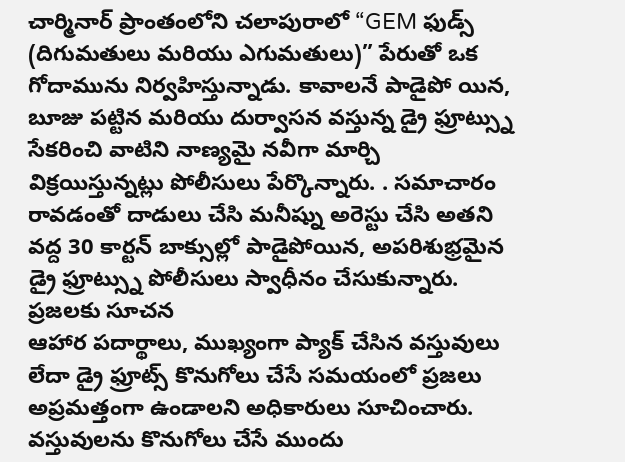చార్మినార్ ప్రాంతంలోని చలాపురాలో “GEM ఫుడ్స్ (దిగుమతులు మరియు ఎగుమతులు)” పేరుతో ఒక గోదామును నిర్వహిస్తున్నాడు. కావాలనే పాడైపో యిన, బూజు పట్టిన మరియు దుర్వాసన వస్తున్న డ్రై ఫ్రూట్స్ను సేకరించి వాటిని నాణ్యమై నవీగా మార్చి విక్రయిస్తున్నట్లు పోలీసులు పేర్కొన్నారు. . సమాచారం రావడంతో దాడులు చేసి మనీష్ను అరెస్టు చేసి అతని వద్ద 30 కార్టన్ బాక్సుల్లో పాడైపోయిన, అపరిశుభ్రమైన డ్రై ఫ్రూట్స్ను పోలీసులు స్వాధీనం చేసుకున్నారు.
ప్రజలకు సూచన
ఆహార పదార్థాలు, ముఖ్యంగా ప్యాక్ చేసిన వస్తువులు లేదా డ్రై ఫ్రూట్స్ కొనుగోలు చేసే సమయంలో ప్రజలు అప్రమత్తంగా ఉండాలని అధికారులు సూచించారు. వస్తువులను కొనుగోలు చేసే ముందు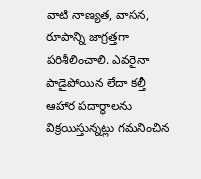వాటి నాణ్యత, వాసన, రూపాన్ని జాగ్రత్తగా పరిశీలించాలి. ఎవరైనా పాడైపోయిన లేదా కల్తీ ఆహార పదార్థాలను విక్రయిస్తున్నట్లు గమనించిన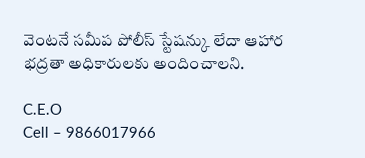వెంటనే సమీప పోలీస్ స్టేషన్కు లేదా ఆహార భద్రతా అధికారులకు అందించాలని.

C.E.O
Cell – 9866017966